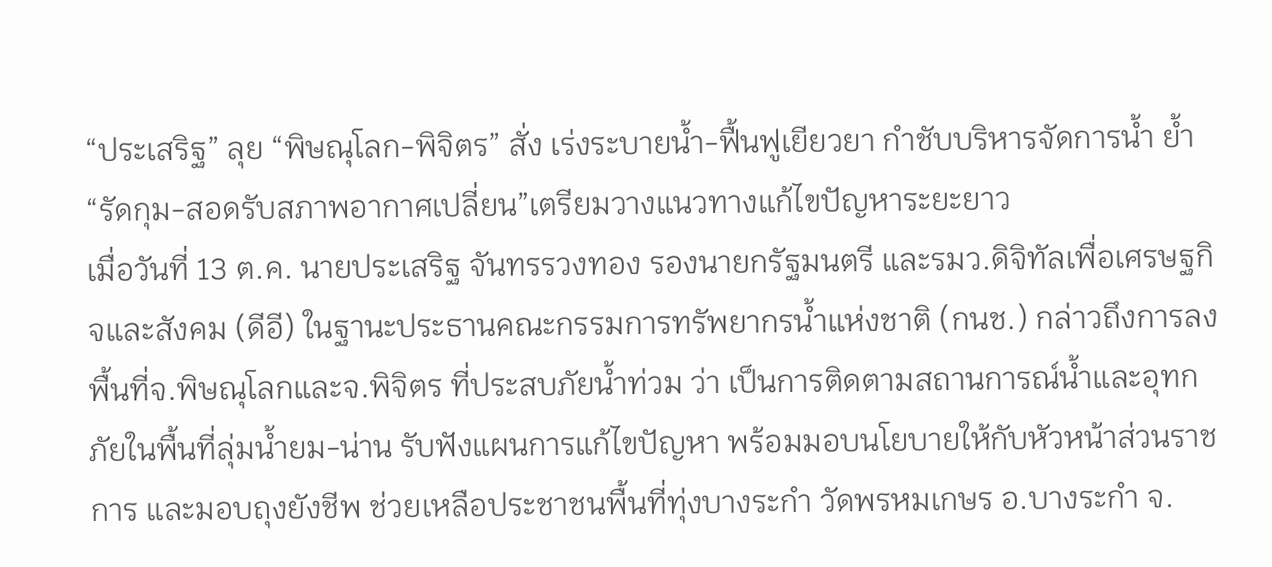“ประเสริฐ” ลุย “พิษณุโลก-พิจิตร” สั่ง เร่งระบายน้ำ-ฟื้นฟูเยียวยา กำชับบริหารจัดการน้ำ ย้ำ “รัดกุม-สอดรับสภาพอากาศเปลี่ยน”เตรียมวางแนวทางแก้ไขปัญหาระยะยาว
เมื่อวันที่ 13 ต.ค. นายประเสริฐ จันทรรวงทอง รองนายกรัฐมนตรี และรมว.ดิจิทัลเพื่อเศรษฐกิจและสังคม (ดีอี) ในฐานะประธานคณะกรรมการทรัพยากรน้ำแห่งชาติ (กนช.) กล่าวถึงการลงพื้นที่จ.พิษณุโลกและจ.พิจิตร ที่ประสบภัยน้ำท่วม ว่า เป็นการติดตามสถานการณ์น้ำและอุทกภัยในพื้นที่ลุ่มน้ำยม-น่าน รับฟังแผนการแก้ไขปัญหา พร้อมมอบนโยบายให้กับหัวหน้าส่วนราชการ และมอบถุงยังชีพ ช่วยเหลือประชาชนพื้นที่ทุ่งบางระกำ วัดพรหมเกษร อ.บางระกำ จ.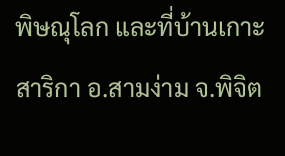พิษณุโลก และที่บ้านเกาะสาริกา อ.สามง่าม จ.พิจิต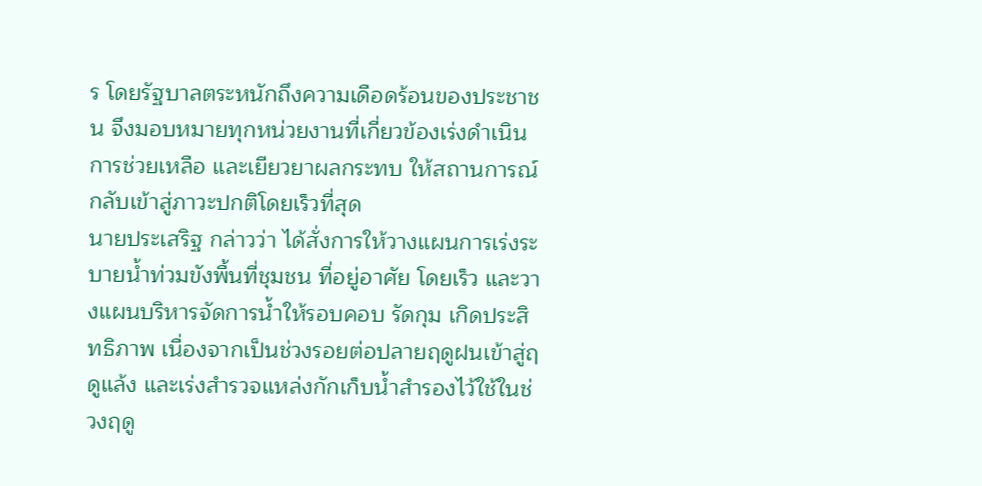ร โดยรัฐบาลตระหนักถึงความเดือดร้อนของประชาชน จึงมอบหมายทุกหน่วยงานที่เกี่ยวข้องเร่งดำเนินการช่วยเหลือ และเยียวยาผลกระทบ ให้สถานการณ์กลับเข้าสู่ภาวะปกติโดยเร็วที่สุด
นายประเสริฐ กล่าวว่า ได้สั่งการให้วางแผนการเร่งระบายน้ำท่วมขังพื้นที่ชุมชน ที่อยู่อาศัย โดยเร็ว และวางแผนบริหารจัดการน้ำให้รอบคอบ รัดกุม เกิดประสิทธิภาพ เนื่องจากเป็นช่วงรอยต่อปลายฤดูฝนเข้าสู่ฤดูแล้ง และเร่งสำรวจแหล่งกักเก็บน้ำสำรองไว้ใช้ในช่วงฤดู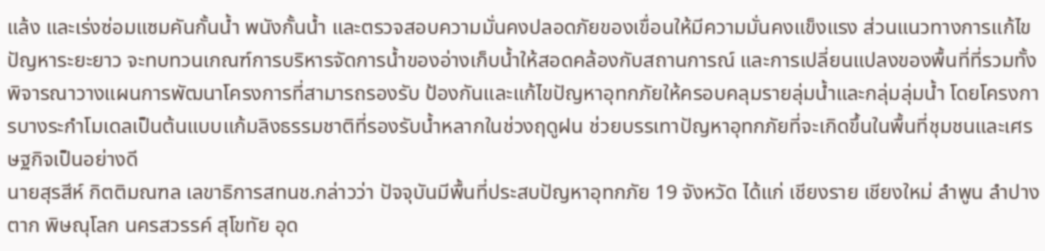แล้ง และเร่งซ่อมแซมคันกั้นน้ำ พนังกั้นน้ำ และตรวจสอบความมั่นคงปลอดภัยของเขื่อนให้มีความมั่นคงแข็งแรง ส่วนแนวทางการแก้ไขปัญหาระยะยาว จะทบทวนเกณฑ์การบริหารจัดการน้ำของอ่างเก็บน้ำให้สอดคล้องกับสถานการณ์ และการเปลี่ยนแปลงของพื้นที่ที่รวมทั้งพิจารณาวางแผนการพัฒนาโครงการที่สามารถรองรับ ป้องกันและแก้ไขปัญหาอุทกภัยให้ครอบคลุมรายลุ่มน้ำและกลุ่มลุ่มน้ำ โดยโครงการบางระกำโมเดลเป็นต้นแบบแก้มลิงธรรมชาติที่รองรับน้ำหลากในช่วงฤดูฝน ช่วยบรรเทาปัญหาอุทกภัยที่จะเกิดขึ้นในพื้นที่ชุมชนและเศรษฐกิจเป็นอย่างดี
นายสุรสีห์ กิตติมณฑล เลขาธิการสทนช.กล่าวว่า ปัจจุบันมีพื้นที่ประสบปัญหาอุทกภัย 19 จังหวัด ได้แก่ เชียงราย เชียงใหม่ ลำพูน ลำปาง ตาก พิษณุโลก นครสวรรค์ สุโขทัย อุด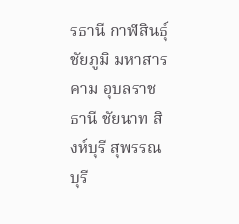รธานี กาฬสินธุ์ ชัยภูมิ มหาสารคาม อุบลราชธานี ชัยนาท สิงห์บุรี สุพรรณบุรี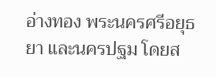อ่างทอง พระนครศรีอยุธยา และนครปฐม โดยส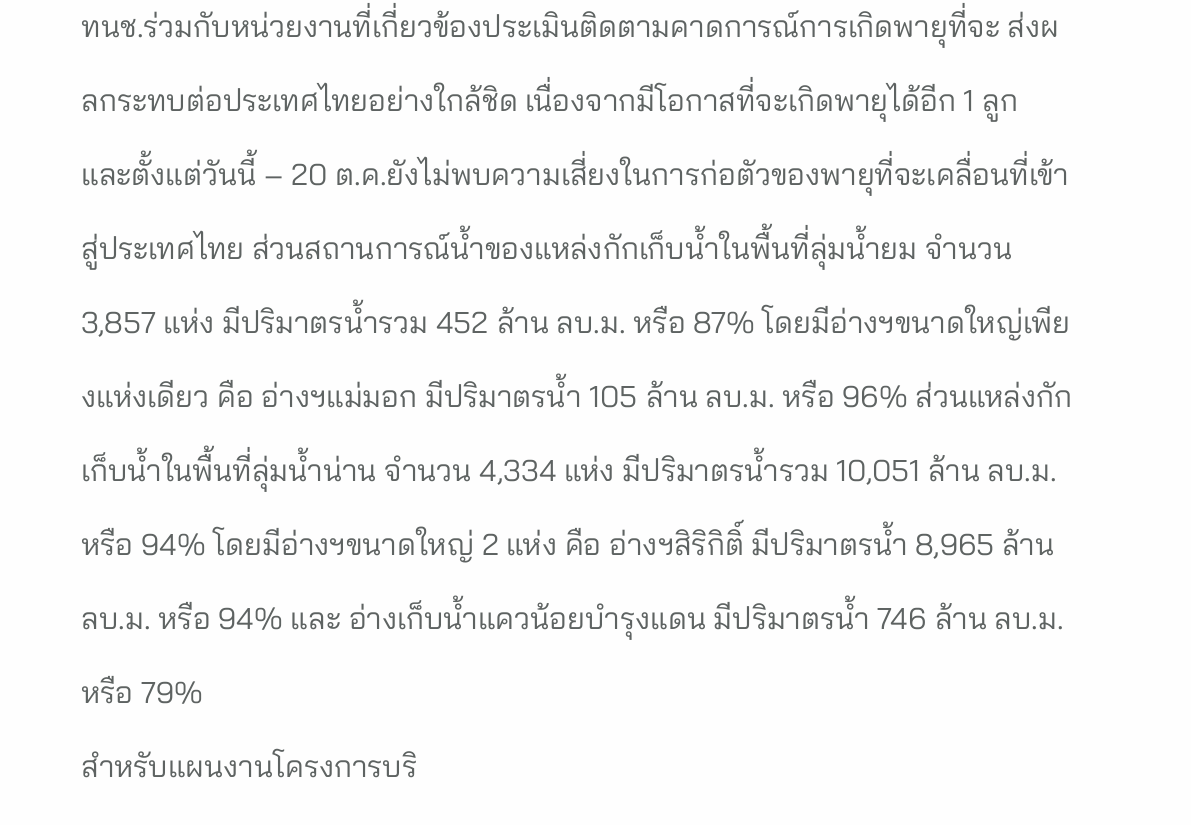ทนช.ร่วมกับหน่วยงานที่เกี่ยวข้องประเมินติดตามคาดการณ์การเกิดพายุที่จะ ส่งผลกระทบต่อประเทศไทยอย่างใกล้ชิด เนื่องจากมีโอกาสที่จะเกิดพายุได้อีก 1 ลูก และตั้งแต่วันนี้ – 20 ต.ค.ยังไม่พบความเสี่ยงในการก่อตัวของพายุที่จะเคลื่อนที่เข้าสู่ประเทศไทย ส่วนสถานการณ์น้ำของแหล่งกักเก็บน้ำในพื้นที่ลุ่มน้ำยม จำนวน 3,857 แห่ง มีปริมาตรน้ำรวม 452 ล้าน ลบ.ม. หรือ 87% โดยมีอ่างฯขนาดใหญ่เพียงแห่งเดียว คือ อ่างฯแม่มอก มีปริมาตรน้ำ 105 ล้าน ลบ.ม. หรือ 96% ส่วนแหล่งกักเก็บน้ำในพื้นที่ลุ่มน้ำน่าน จำนวน 4,334 แห่ง มีปริมาตรน้ำรวม 10,051 ล้าน ลบ.ม. หรือ 94% โดยมีอ่างฯขนาดใหญ่ 2 แห่ง คือ อ่างฯสิริกิติ์ มีปริมาตรน้ำ 8,965 ล้าน ลบ.ม. หรือ 94% และ อ่างเก็บน้ำแควน้อยบำรุงแดน มีปริมาตรน้ำ 746 ล้าน ลบ.ม. หรือ 79%
สำหรับแผนงานโครงการบริ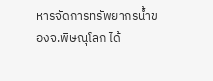หารจัดการทรัพยากรน้ำของจ.พิษณุโลก ได้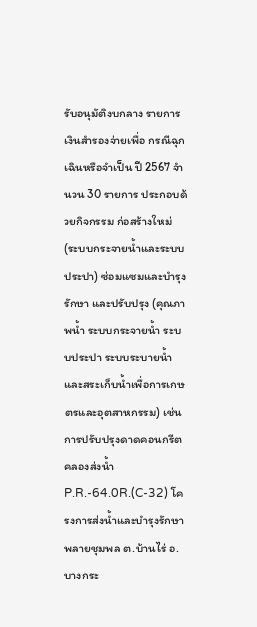รับอนุมัติงบกลาง รายการเงินสำรองจ่ายเพื่อ กรณีฉุกเฉินหรือจำเป็น ปี 2567 จำนวน 30 รายการ ประกอบด้วยกิจกรรม ก่อสร้างใหม่ (ระบบกระจายน้ำและระบบประปา) ซ่อมแซมและบำรุงรักษา และปรับปรุง (คุณภาพน้ำ ระบบกระจายน้ำ ระบบประปา ระบบระบายน้ำ และสระเก็บน้ำเพื่อการเกษตรและอุตสาหกรรม) เช่น การปรับปรุงดาดคอนกรีตคลองส่งน้ำ P.R.-64.0R.(C-32) โครงการส่งน้ำและบำรุงรักษาพลายชุมพล ต.บ้านไร่ อ.บางกระ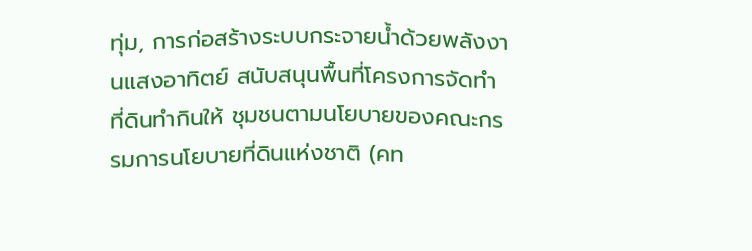ทุ่ม, การก่อสร้างระบบกระจายน้ำด้วยพลังงานแสงอาทิตย์ สนับสนุนพื้นที่โครงการจัดทำที่ดินทำกินให้ ชุมชนตามนโยบายของคณะกรรมการนโยบายที่ดินแห่งชาติ (คท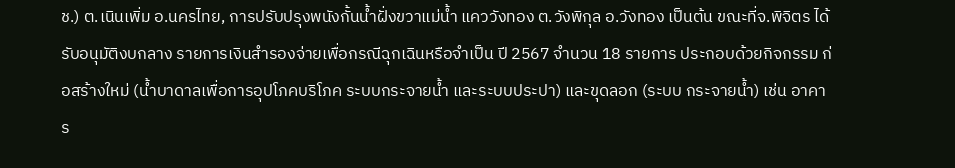ช.) ต.เนินเพิ่ม อ.นครไทย, การปรับปรุงพนังกั้นน้ำฝั่งขวาแม่น้ำ แคววังทอง ต.วังพิกุล อ.วังทอง เป็นต้น ขณะที่จ.พิจิตร ได้รับอนุมัติงบกลาง รายการเงินสำรองจ่ายเพื่อกรณีฉุกเฉินหรือจำเป็น ปี 2567 จำนวน 18 รายการ ประกอบด้วยกิจกรรม ก่อสร้างใหม่ (น้ำบาดาลเพื่อการอุปโภคบริโภค ระบบกระจายน้ำ และระบบประปา) และขุดลอก (ระบบ กระจายน้ำ) เช่น อาคาร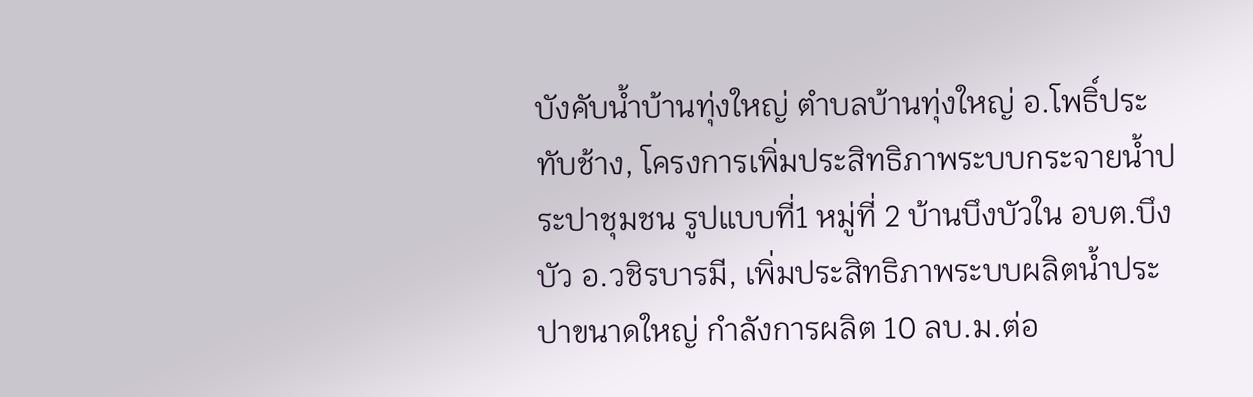บังคับน้ำบ้านทุ่งใหญ่ ตำบลบ้านทุ่งใหญ่ อ.โพธิ์ประทับช้าง, โครงการเพิ่มประสิทธิภาพระบบกระจายน้ำประปาชุมชน รูปแบบที่1 หมู่ที่ 2 บ้านบึงบัวใน อบต.บึงบัว อ.วชิรบารมี, เพิ่มประสิทธิภาพระบบผลิตน้ำประปาขนาดใหญ่ กำลังการผลิต 10 ลบ.ม.ต่อ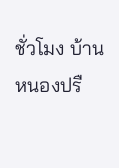ชั่วโมง บ้านหนองปรื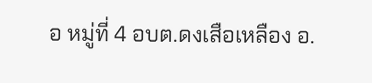อ หมู่ที่ 4 อบต.ดงเสือเหลือง อ.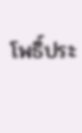โพธิ์ประ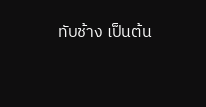ทับช้าง เป็นต้น